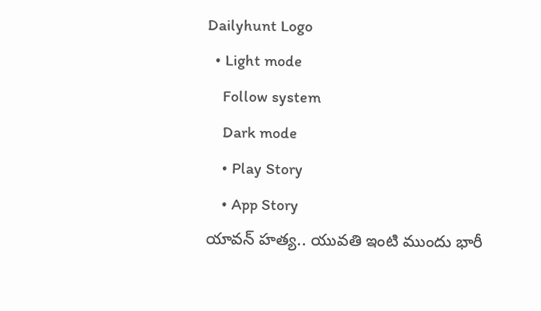Dailyhunt Logo
  • Light mode
    Follow system
    Dark mode
    • Play Story
    • App Story
యావన్ హత్య.. యువతి ఇంటి ముందు భారీ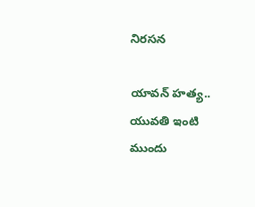నిరసన

యావన్ హత్య.. యువతి ఇంటి ముందు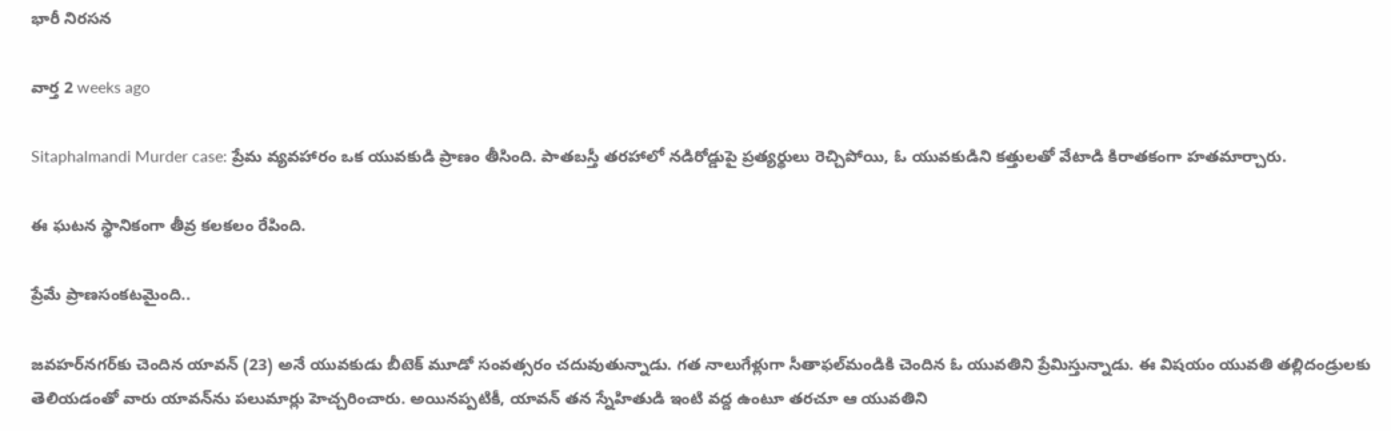భారీ నిరసన

వార్త 2 weeks ago

Sitaphalmandi Murder case: ప్రేమ వ్యవహారం ఒక యువకుడి ప్రాణం తీసింది. పాతబస్తీ తరహాలో నడిరోడ్డుపై ప్రత్యర్థులు రెచ్చిపోయి, ఓ యువకుడిని కత్తులతో వేటాడి కిరాతకంగా హతమార్చారు.

ఈ ఘటన స్థానికంగా తీవ్ర కలకలం రేపింది.

ప్రేమే ప్రాణసంకటమైంది..

జవహర్‌నగర్‌కు చెందిన యావన్ (23) అనే యువకుడు బీటెక్ మూడో సంవత్సరం చదువుతున్నాడు. గత నాలుగేళ్లుగా సీతాఫల్‌మండికి చెందిన ఓ యువతిని ప్రేమిస్తున్నాడు. ఈ విషయం యువతి తల్లిదండ్రులకు తెలియడంతో వారు యావన్‌ను పలుమార్లు హెచ్చరించారు. అయినప్పటికీ, యావన్ తన స్నేహితుడి ఇంటి వద్ద ఉంటూ తరచూ ఆ యువతిని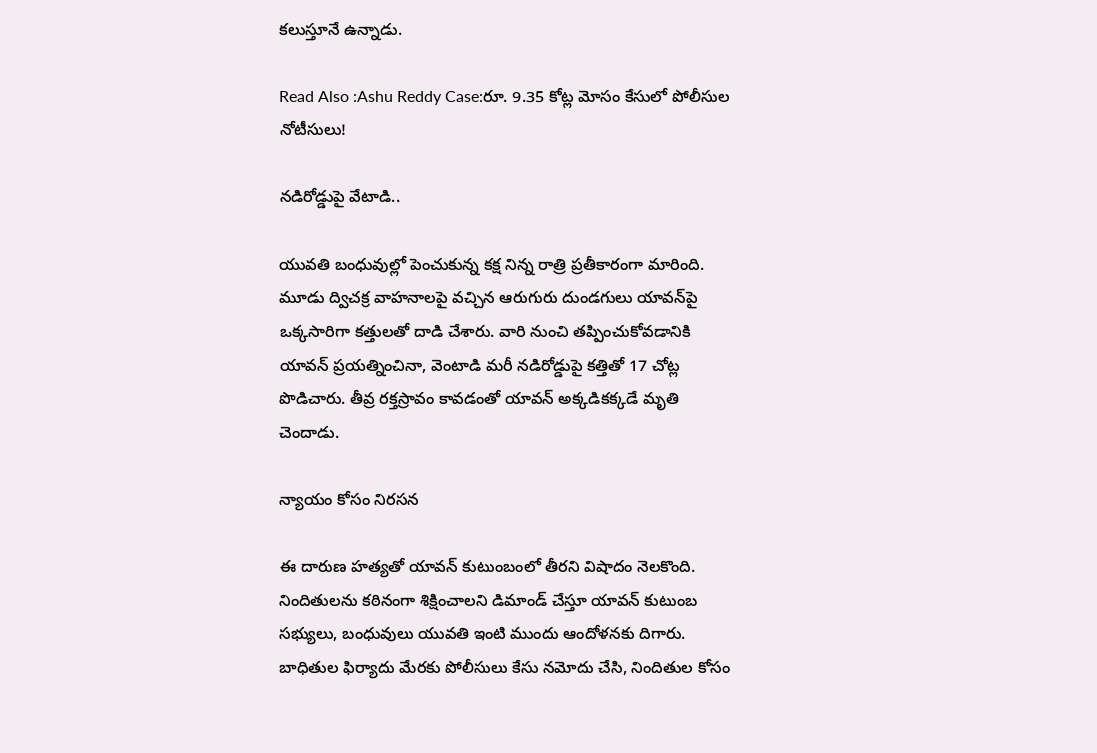కలుస్తూనే ఉన్నాడు.

Read Also :Ashu Reddy Case:రూ. 9.35 కోట్ల మోసం కేసులో పోలీసుల నోటీసులు!

నడిరోడ్డుపై వేటాడి..

యువతి బంధువుల్లో పెంచుకున్న కక్ష నిన్న రాత్రి ప్రతీకారంగా మారింది. మూడు ద్విచక్ర వాహనాలపై వచ్చిన ఆరుగురు దుండగులు యావన్‌పై ఒక్కసారిగా కత్తులతో దాడి చేశారు. వారి నుంచి తప్పించుకోవడానికి యావన్ ప్రయత్నించినా, వెంటాడి మరీ నడిరోడ్డుపై కత్తితో 17 చోట్ల పొడిచారు. తీవ్ర రక్తస్రావం కావడంతో యావన్ అక్కడికక్కడే మృతి చెందాడు.

న్యాయం కోసం నిరసన

ఈ దారుణ హత్యతో యావన్ కుటుంబంలో తీరని విషాదం నెలకొంది. నిందితులను కఠినంగా శిక్షించాలని డిమాండ్ చేస్తూ యావన్ కుటుంబ సభ్యులు, బంధువులు యువతి ఇంటి ముందు ఆందోళనకు దిగారు. బాధితుల ఫిర్యాదు మేరకు పోలీసులు కేసు నమోదు చేసి, నిందితుల కోసం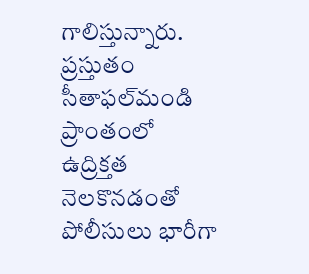గాలిస్తున్నారు. ప్రస్తుతం సీతాఫల్‌మండి ప్రాంతంలో ఉద్రిక్తత నెలకొనడంతో పోలీసులు భారీగా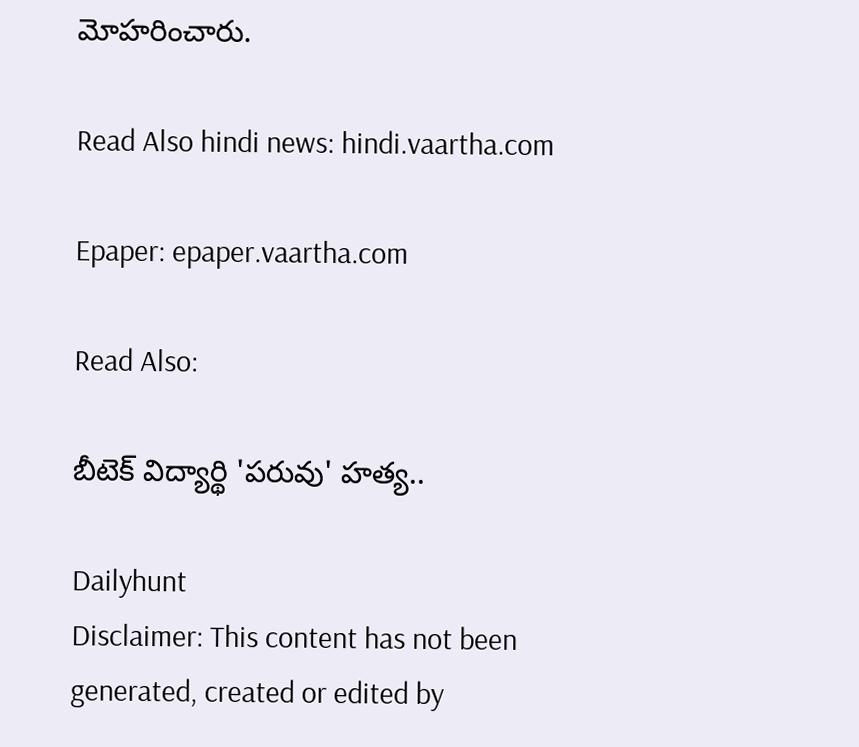మోహరించారు.

Read Also hindi news: hindi.vaartha.com

Epaper: epaper.vaartha.com

Read Also:

బీటెక్ విద్యార్థి 'పరువు' హత్య..

Dailyhunt
Disclaimer: This content has not been generated, created or edited by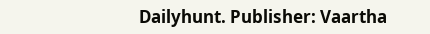Dailyhunt. Publisher: Vaartha